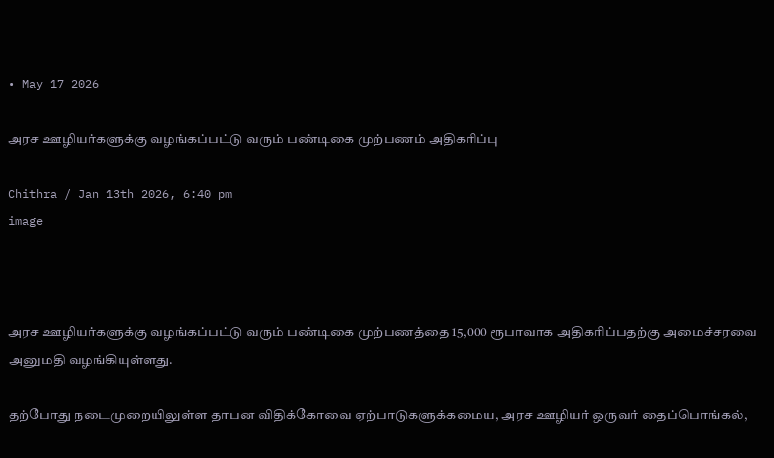• May 17 2026

அரச ஊழியர்களுக்கு வழங்கப்பட்டு வரும் பண்டிகை முற்பணம் அதிகரிப்பு

Chithra / Jan 13th 2026, 6:40 pm
image



அரச ஊழியர்களுக்கு வழங்கப்பட்டு வரும் பண்டிகை முற்பணத்தை 15,000 ரூபாவாக அதிகரிப்பதற்கு அமைச்சரவை அனுமதி வழங்கியுள்ளது.

தற்போது நடைமுறையிலுள்ள தாபன விதிக்கோவை ஏற்பாடுகளுக்கமைய, அரச ஊழியர் ஒருவர் தைப்பொங்கல்,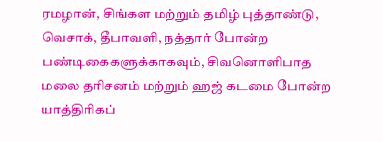ரமழான், சிங்கள மற்றும் தமிழ் புத்தாண்டு, வெசாக், தீபாவளி, நத்தார் போன்ற பண்டிகைகளுக்காகவும், சிவனொளிபாத மலை தரிசனம் மற்றும் ஹஜ் கடமை போன்ற யாத்திரிகப்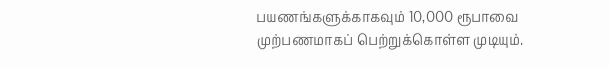பயணங்களுக்காகவும் 10,000 ரூபாவை முற்பணமாகப் பெற்றுக்கொள்ள முடியும்.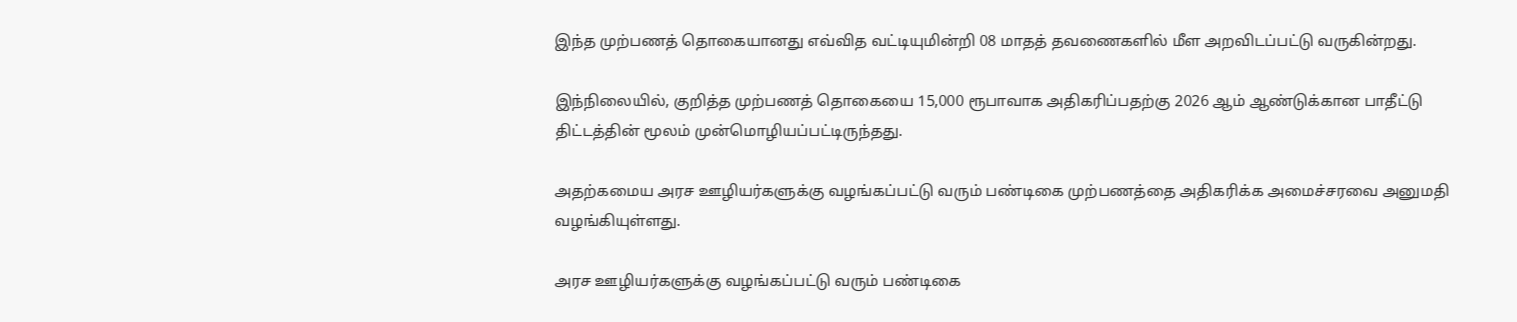இந்த முற்பணத் தொகையானது எவ்வித வட்டியுமின்றி 08 மாதத் தவணைகளில் மீள அறவிடப்பட்டு வருகின்றது.

இந்நிலையில், குறித்த முற்பணத் தொகையை 15,000 ரூபாவாக அதிகரிப்பதற்கு 2026 ஆம் ஆண்டுக்கான பாதீட்டு திட்டத்தின் மூலம் முன்மொழியப்பட்டிருந்தது.

அதற்கமைய அரச ஊழியர்களுக்கு வழங்கப்பட்டு வரும் பண்டிகை முற்பணத்தை அதிகரிக்க அமைச்சரவை அனுமதி வழங்கியுள்ளது.

அரச ஊழியர்களுக்கு வழங்கப்பட்டு வரும் பண்டிகை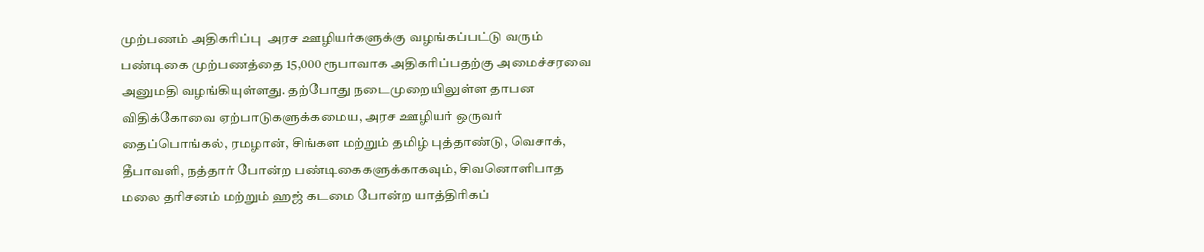முற்பணம் அதிகரிப்பு  அரச ஊழியர்களுக்கு வழங்கப்பட்டு வரும் பண்டிகை முற்பணத்தை 15,000 ரூபாவாக அதிகரிப்பதற்கு அமைச்சரவை அனுமதி வழங்கியுள்ளது. தற்போது நடைமுறையிலுள்ள தாபன விதிக்கோவை ஏற்பாடுகளுக்கமைய, அரச ஊழியர் ஒருவர் தைப்பொங்கல், ரமழான், சிங்கள மற்றும் தமிழ் புத்தாண்டு, வெசாக், தீபாவளி, நத்தார் போன்ற பண்டிகைகளுக்காகவும், சிவனொளிபாத மலை தரிசனம் மற்றும் ஹஜ் கடமை போன்ற யாத்திரிகப்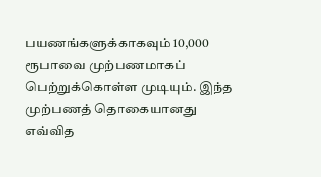பயணங்களுக்காகவும் 10,000 ரூபாவை முற்பணமாகப் பெற்றுக்கொள்ள முடியும். இந்த முற்பணத் தொகையானது எவ்வித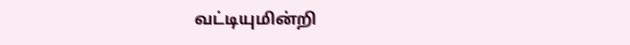வட்டியுமின்றி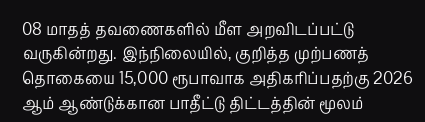08 மாதத் தவணைகளில் மீள அறவிடப்பட்டு வருகின்றது. இந்நிலையில், குறித்த முற்பணத் தொகையை 15,000 ரூபாவாக அதிகரிப்பதற்கு 2026 ஆம் ஆண்டுக்கான பாதீட்டு திட்டத்தின் மூலம்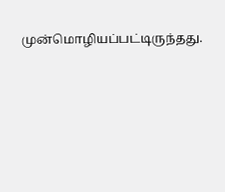முன்மொழியப்பட்டிருந்தது.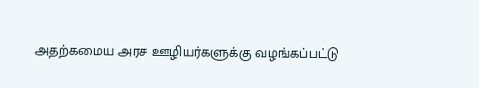அதற்கமைய அரச ஊழியர்களுக்கு வழங்கப்பட்டு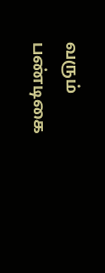வரும் பண்டிகை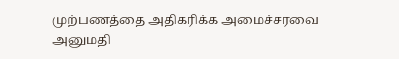முற்பணத்தை அதிகரிக்க அமைச்சரவை அனுமதி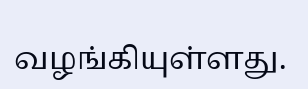வழங்கியுள்ளது.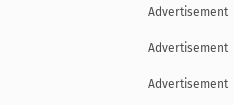Advertisement

Advertisement

Advertisement